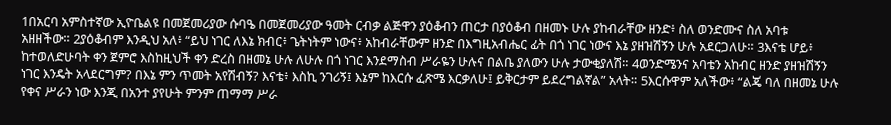1በአርባ አምስተኛው ኢዮቤልዩ በመጀመሪያው ሱባዔ በመጀመሪያው ዓመት ርብቃ ልጅዋን ያዕቆብን ጠርታ በያዕቆብ በዘመኑ ሁሉ ያከብራቸው ዘንድ፥ ስለ ወንድሙና ስለ አባቱ አዘዘችው። 2ያዕቆብም እንዲህ አለ፥ “ይህ ነገር ለእኔ ክብር፥ ጌትነትም ነውና፥ አከብራቸውም ዘንድ በእግዚአብሔር ፊት በጎ ነገር ነውና እኔ ያዘዝሽኝን ሁሉ አደርጋለሁ። 3እናቴ ሆይ፥ ከተወለድሁባት ቀን ጀምሮ እስከዚህች ቀን ድረስ በዘመኔ ሁሉ ለሁሉ በጎ ነገር እንደማስብ ሥራዬን ሁሉና በልቤ ያለውን ሁሉ ታውቂያለሽ። 4ወንድሜንና አባቴን አከብር ዘንድ ያዘዝሽኝን ነገር እንዴት አላደርግም? በእኔ ምን ጥመት አየሽብኝ? እናቴ፥ እስኪ ንገሪኝ፤ እኔም ከእርሱ ፈጽሜ እርቃለሁ፤ ይቅርታም ይደረግልኛል” አላት። 5እርሱዋም አለችው፥ “ልጄ ባለ በዘመኔ ሁሉ የቀና ሥራን ነው እንጂ በአንተ ያየሁት ምንም ጠማማ ሥራ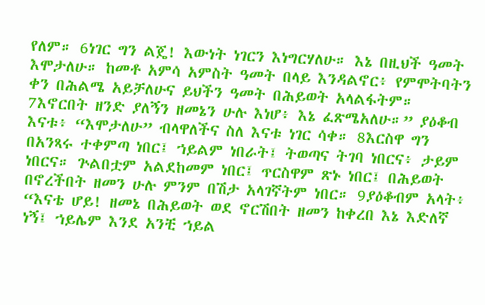የለም። 6ነገር ግን ልጄ! እውነት ነገርን እነግርሃለሁ። እኔ በዚህች ዓመት እሞታለሁ። ከመቶ አምሳ አምስት ዓመት በላይ እንዳልኖር፥ የምሞትባትን ቀን በሕልሜ አይቻለሁና ይህችን ዓመት በሕይወት አላልፋትም። 7እኖርበት ዘንድ ያለኝን ዘመኔን ሁሉ እነሆ፥ እኔ ፈጽሜአለሁ።” ያዕቆብ እናቱ፥ “እሞታለሁ” ብላዋለችና ስለ እናቱ ነገር ሳቀ። 8እርስዋ ግን በአንጻሩ ተቀምጣ ነበር፤ ኀይልም ነበራት፤ ትወጣና ትገባ ነበርና፥ ታይም ነበርና። ጕልበቷም አልደከመም ነበር፤ ጥርስዋም ጽኑ ነበር፤ በሕይወት በኖረችበት ዘመን ሁሉ ምንም በሽታ አላገኛትም ነበር። 9ያዕቆብም አላት፥ “እናቴ ሆይ! ዘመኔ በሕይወት ወደ ኖርሽበት ዘመን ከቀረበ እኔ እድለኛ ነኝ፤ ኀይሌም እንደ አንቺ ኀይል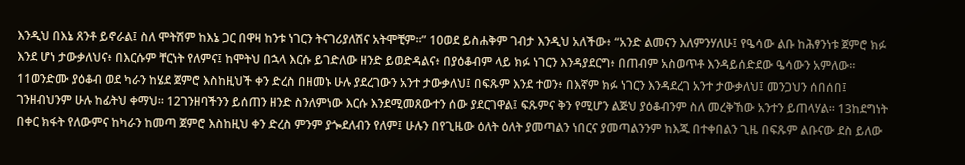እንዲህ በእኔ ጸንቶ ይኖራል፤ ስለ ሞትሽም ከእኔ ጋር በዋዛ ከንቱ ነገርን ትናገሪያለሽና አትሞቺም።” 10ወደ ይስሐቅም ገብታ እንዲህ አለችው፥ “አንድ ልመናን እለምንሃለሁ፤ የዔሳው ልቡ ከሕፃንነቱ ጀምሮ ክፉ እንደ ሆነ ታውቃለህና፥ በእርሱም ቸርነት የለምና፤ ከሞትህ በኋላ እርሱ ይገድለው ዘንድ ይወድዳልና፥ በያዕቆብም ላይ ክፉ ነገርን እንዳያደርግ፥ በጠብም አስወጥቶ እንዳይሰድደው ዔሳውን አምለው። 11ወንድሙ ያዕቆብ ወደ ካራን ከሄደ ጀምሮ እስከዚህች ቀን ድረስ በዘመኑ ሁሉ ያደረገውን አንተ ታውቃለህ፤ በፍጹም እንደ ተወን፥ በእኛም ክፉ ነገርን እንዳደረገ አንተ ታውቃለህ፤ መንጋህን ሰበሰበ፤ ገንዘብህንም ሁሉ ከፊትህ ቀማህ። 12ገንዘባችንን ይሰጠን ዘንድ ስንለምነው እርሱ እንደሚመጸውተን ሰው ያደርገዋል፤ ፍጹምና ቅን የሚሆን ልጅህ ያዕቆብንም ስለ መረቅኸው አንተን ይጠላሃል። 13ከደግነት በቀር ክፋት የለውምና ከካራን ከመጣ ጀምሮ እስከዚህ ቀን ድረስ ምንም ያጐደለብን የለም፤ ሁሉን በየጊዜው ዕለት ዕለት ያመጣልን ነበርና ያመጣልንንም ከእጁ በተቀበልን ጊዜ በፍጹም ልቡናው ደስ ይለው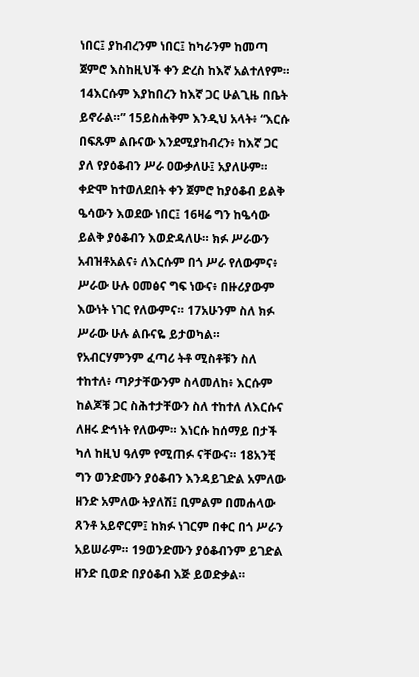ነበር፤ ያከብረንም ነበር፤ ከካራንም ከመጣ ጀምሮ እስከዚህች ቀን ድረስ ከእኛ አልተለየም። 14እርሱም እያከበረን ከእኛ ጋር ሁልጊዜ በቤት ይኖራል።” 15ይስሐቅም እንዲህ አላት፥ “እርሱ በፍጹም ልቡናው እንደሚያከብረን፥ ከእኛ ጋር ያለ የያዕቆብን ሥራ ዐውቃለሁ፤ አያለሁም። ቀድሞ ከተወለደበት ቀን ጀምሮ ከያዕቆብ ይልቅ ዔሳውን እወደው ነበር፤ 16ዛሬ ግን ከዔሳው ይልቅ ያዕቆብን እወድዳለሁ። ክፉ ሥራውን አብዝቶአልና፥ ለእርሱም በጎ ሥራ የለውምና፥ ሥራው ሁሉ ዐመፅና ግፍ ነውና፥ በዙሪያውም እውነት ነገር የለውምና። 17አሁንም ስለ ክፉ ሥራው ሁሉ ልቡናዬ ይታወካል። የአብርሃምንም ፈጣሪ ትቶ ሚስቶቹን ስለ ተከተለ፥ ጣዖታቸውንም ስላመለከ፥ እርሱም ከልጆቹ ጋር ስሕተታቸውን ስለ ተከተለ ለእርሱና ለዘሩ ድኅነት የለውም። እነርሱ ከሰማይ በታች ካለ ከዚህ ዓለም የሚጠፉ ናቸውና። 18አንቺ ግን ወንድሙን ያዕቆብን እንዳይገድል አምለው ዘንድ አምለው ትያለሽ፤ ቢምልም በመሐላው ጸንቶ አይኖርም፤ ከክፉ ነገርም በቀር በጎ ሥራን አይሠራም። 19ወንድሙን ያዕቆብንም ይገድል ዘንድ ቢወድ በያዕቆብ እጅ ይወድቃል።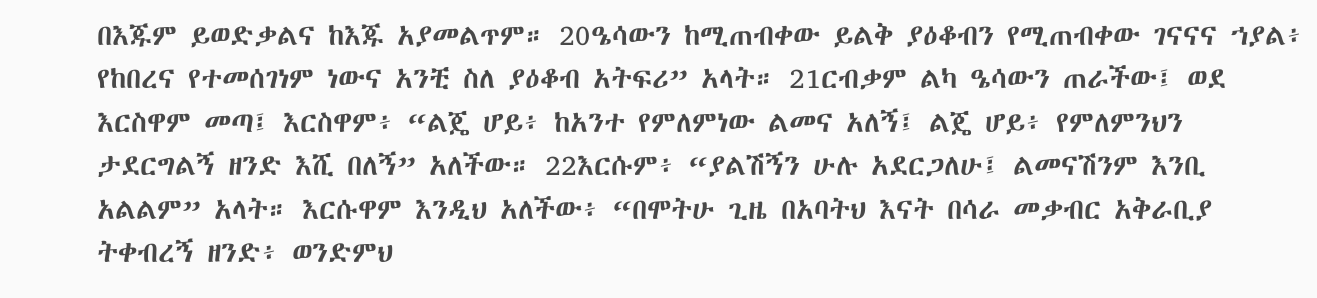በእጁም ይወድቃልና ከእጁ አያመልጥም። 20ዔሳውን ከሚጠብቀው ይልቅ ያዕቆብን የሚጠብቀው ገናናና ኀያል፥ የከበረና የተመሰገነም ነውና አንቺ ስለ ያዕቆብ አትፍሪ” አላት። 21ርብቃም ልካ ዔሳውን ጠራችው፤ ወደ እርስዋም መጣ፤ እርስዋም፥ “ልጄ ሆይ፥ ከአንተ የምለምነው ልመና አለኝ፤ ልጄ ሆይ፥ የምለምንህን ታደርግልኝ ዘንድ እሺ በለኝ” አለችው። 22እርሱም፥ “ያልሽኝን ሁሉ አደርጋለሁ፤ ልመናሽንም እንቢ አልልም” አላት። እርሱዋም እንዲህ አለችው፥ “በሞትሁ ጊዜ በአባትህ እናት በሳራ መቃብር አቅራቢያ ትቀብረኝ ዘንድ፥ ወንድምህ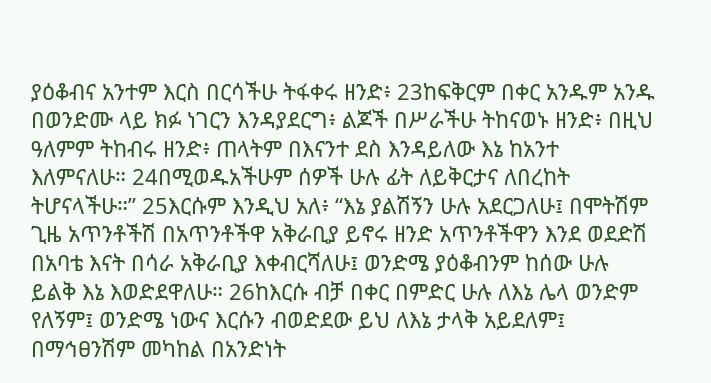ያዕቆብና አንተም እርስ በርሳችሁ ትፋቀሩ ዘንድ፥ 23ከፍቅርም በቀር አንዱም አንዱ በወንድሙ ላይ ክፉ ነገርን እንዳያደርግ፥ ልጆች በሥራችሁ ትከናወኑ ዘንድ፥ በዚህ ዓለምም ትከብሩ ዘንድ፥ ጠላትም በእናንተ ደስ እንዳይለው እኔ ከአንተ እለምናለሁ። 24በሚወዱአችሁም ሰዎች ሁሉ ፊት ለይቅርታና ለበረከት ትሆናላችሁ።” 25እርሱም እንዲህ አለ፥ “እኔ ያልሽኝን ሁሉ አደርጋለሁ፤ በሞትሽም ጊዜ አጥንቶችሽ በአጥንቶችዋ አቅራቢያ ይኖሩ ዘንድ አጥንቶችዋን እንደ ወደድሽ በአባቴ እናት በሳራ አቅራቢያ እቀብርሻለሁ፤ ወንድሜ ያዕቆብንም ከሰው ሁሉ ይልቅ እኔ እወድደዋለሁ። 26ከእርሱ ብቻ በቀር በምድር ሁሉ ለእኔ ሌላ ወንድም የለኝም፤ ወንድሜ ነውና እርሱን ብወድደው ይህ ለእኔ ታላቅ አይደለም፤ በማኅፀንሽም መካከል በአንድነት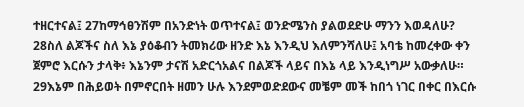ተዘርተናል፤ 27ከማኅፀንሽም በአንድነት ወጥተናል፤ ወንድሜንስ ያልወደድሁ ማንን እወዳለሁ? 28ስለ ልጆችና ስለ እኔ ያዕቆብን ትመክሪው ዘንድ እኔ እንዲህ እለምንሻለሁ፤ አባቴ ከመረቀው ቀን ጀምሮ እርሱን ታላቅ፥ እኔንም ታናሽ አድርጎአልና በልጆች ላይና በእኔ ላይ እንዲነግሥ አውቃለሁ። 29እኔም በሕይወት በምኖርበት ዘመን ሁሉ እንደምወድደውና መቼም መች ከበጎ ነገር በቀር በእርሱ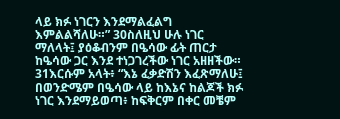ላይ ክፉ ነገርን እንደማልፈልግ እምልልሻለሁ።” 30ስለዚህ ሁሉ ነገር ማለላት፤ ያዕቆብንም በዔሳው ፊት ጠርታ ከዔሳው ጋር እንደ ተነጋገረችው ነገር አዘዘችው። 31እርሱም አላት፥ “እኔ ፈቃድሽን እፈጽማለሁ፤ በወንድሜም በዔሳው ላይ ከእኔና ከልጆች ክፉ ነገር እንደማይወጣ፥ ከፍቅርም በቀር መቼም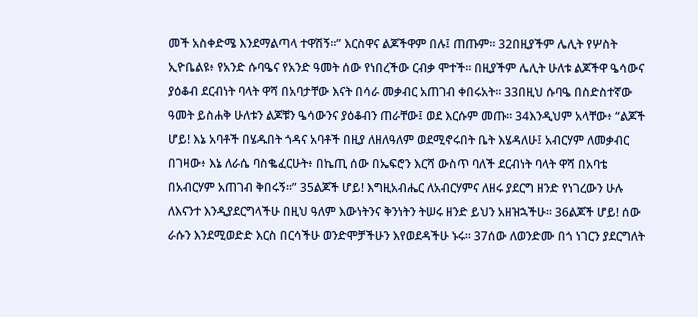መች አስቀድሜ እንደማልጣላ ተዋሽኝ።” እርስዋና ልጆችዋም በሉ፤ ጠጡም። 32በዚያችም ሌሊት የሦስት ኢዮቤልዩ፥ የአንድ ሱባዔና የአንድ ዓመት ሰው የነበረችው ርብቃ ሞተች። በዚያችም ሌሊት ሁለቱ ልጆችዋ ዔሳውና ያዕቆብ ደርብነት ባላት ዋሻ በአባታቸው እናት በሳራ መቃብር አጠገብ ቀበሩአት። 33በዚህ ሱባዔ በስድስተኛው ዓመት ይስሐቅ ሁለቱን ልጆቹን ዔሳውንና ያዕቆብን ጠራቸው፤ ወደ እርሱም መጡ። 34እንዲህም አላቸው፥ “ልጆች ሆይ! እኔ አባቶች በሄዱበት ጎዳና አባቶች በዚያ ለዘለዓለም ወደሚኖሩበት ቤት እሄዳለሁ፤ አብርሃም ለመቃብር በገዛው፥ እኔ ለራሴ ባስቈፈርሁት፥ በኬጢ ሰው በኤፍሮን እርሻ ውስጥ ባለች ደርብነት ባላት ዋሻ በአባቴ በአብርሃም አጠገብ ቅበሩኝ።” 35ልጆች ሆይ! እግዚአብሔር ለአብርሃምና ለዘሩ ያደርግ ዘንድ የነገረውን ሁሉ ለእናንተ እንዲያደርግላችሁ በዚህ ዓለም እውነትንና ቅንነትን ትሠሩ ዘንድ ይህን አዘዝኋችሁ። 36ልጆች ሆይ! ሰው ራሱን እንደሚወድድ እርስ በርሳችሁ ወንድሞቻችሁን እየወደዳችሁ ኑሩ። 37ሰው ለወንድሙ በጎ ነገርን ያደርግለት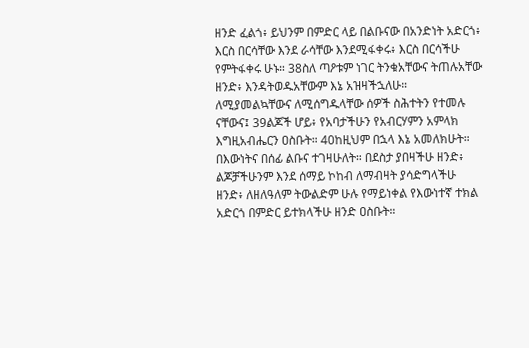ዘንድ ፈልጎ፥ ይህንም በምድር ላይ በልቡናው በአንድነት አድርጎ፥ እርስ በርሳቸው እንደ ራሳቸው እንደሚፋቀሩ፥ እርስ በርሳችሁ የምትፋቀሩ ሁኑ። 38ስለ ጣዖቱም ነገር ትንቁአቸውና ትጠሉአቸው ዘንድ፥ እንዳትወዱአቸውም እኔ አዝዛችኋለሁ። ለሚያመልኳቸውና ለሚሰግዱላቸው ሰዎች ስሕተትን የተመሉ ናቸውና፤ 39ልጆች ሆይ፥ የአባታችሁን የአብርሃምን አምላክ እግዚአብሔርን ዐስቡት። 40ከዚህም በኋላ እኔ አመለክሁት። በእውነትና በሰፊ ልቡና ተገዛሁለት። በደስታ ያበዛችሁ ዘንድ፥ ልጆቻችሁንም እንደ ሰማይ ኮከብ ለማብዛት ያሳድግላችሁ ዘንድ፥ ለዘለዓለም ትውልድም ሁሉ የማይነቀል የእውነተኛ ተክል አድርጎ በምድር ይተክላችሁ ዘንድ ዐስቡት።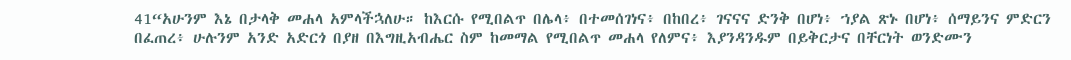41“አሁንም እኔ በታላቅ መሐላ አምላችኋለሁ። ከእርሱ የሚበልጥ በሌላ፥ በተመሰገነና፥ በከበረ፥ ገናናና ድንቅ በሆነ፥ ኀያል ጽኑ በሆነ፥ ሰማይንና ምድርን በፈጠረ፥ ሁሉንም አንድ አድርጎ በያዘ በእግዚአብሔር ስም ከመማል የሚበልጥ መሐላ የለምና፥ እያንዳንዱም በይቅርታና በቸርነት ወንድሙን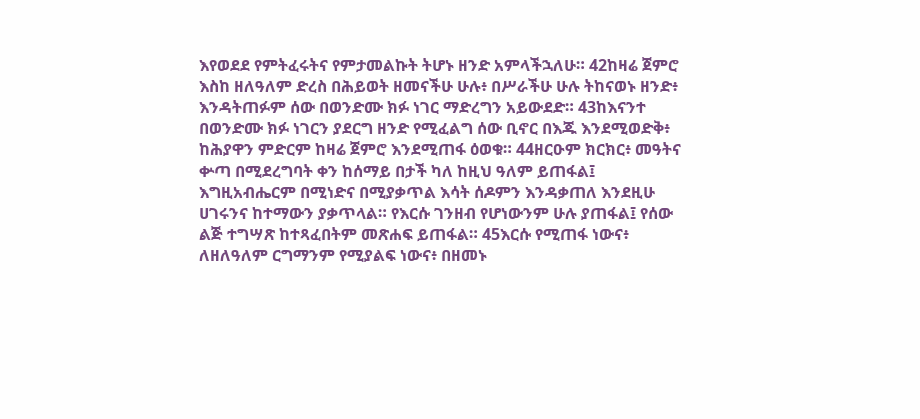እየወደደ የምትፈሩትና የምታመልኩት ትሆኑ ዘንድ አምላችኋለሁ። 42ከዛሬ ጀምሮ እስከ ዘለዓለም ድረስ በሕይወት ዘመናችሁ ሁሉ፥ በሥራችሁ ሁሉ ትከናወኑ ዘንድ፥ እንዳትጠፉም ሰው በወንድሙ ክፉ ነገር ማድረግን አይውደድ። 43ከእናንተ በወንድሙ ክፉ ነገርን ያደርግ ዘንድ የሚፈልግ ሰው ቢኖር በእጁ እንደሚወድቅ፥ ከሕያዋን ምድርም ከዛሬ ጀምሮ እንደሚጠፋ ዕወቁ። 44ዘርዑም ክርክር፥ መዓትና ቍጣ በሚደረግባት ቀን ከሰማይ በታች ካለ ከዚህ ዓለም ይጠፋል፤ እግዚአብሔርም በሚነድና በሚያቃጥል እሳት ሰዶምን እንዳቃጠለ እንደዚሁ ሀገሩንና ከተማውን ያቃጥላል። የእርሱ ገንዘብ የሆነውንም ሁሉ ያጠፋል፤ የሰው ልጅ ተግሣጽ ከተጻፈበትም መጽሐፍ ይጠፋል። 45እርሱ የሚጠፋ ነውና፥ ለዘለዓለም ርግማንም የሚያልፍ ነውና፥ በዘመኑ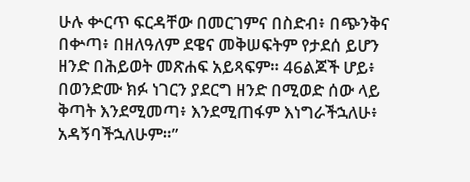ሁሉ ቍርጥ ፍርዳቸው በመርገምና በስድብ፥ በጭንቅና በቍጣ፥ በዘለዓለም ደዌና መቅሠፍትም የታደሰ ይሆን ዘንድ በሕይወት መጽሐፍ አይጻፍም። 46ልጆች ሆይ፥ በወንድሙ ክፉ ነገርን ያደርግ ዘንድ በሚወድ ሰው ላይ ቅጣት እንደሚመጣ፥ እንደሚጠፋም እነግራችኋለሁ፥ አዳኝባችኋለሁም።”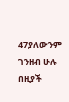47ያለውንም ገንዘብ ሁሉ በዚያች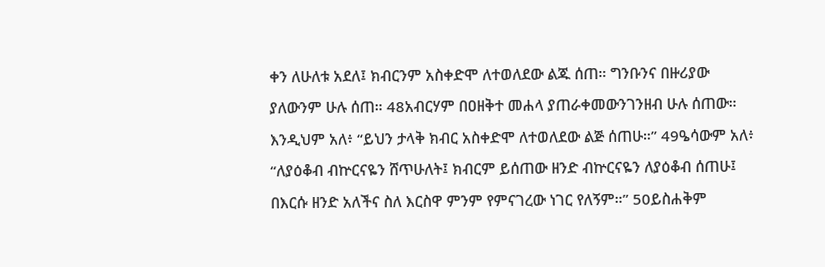ቀን ለሁለቱ አደለ፤ ክብርንም አስቀድሞ ለተወለደው ልጁ ሰጠ። ግንቡንና በዙሪያው ያለውንም ሁሉ ሰጠ። 48አብርሃም በዐዘቅተ መሐላ ያጠራቀመውንገንዘብ ሁሉ ሰጠው። እንዲህም አለ፥ “ይህን ታላቅ ክብር አስቀድሞ ለተወለደው ልጅ ሰጠሁ።” 49ዔሳውም አለ፥ “ለያዕቆብ ብኵርናዬን ሸጥሁለት፤ ክብርም ይሰጠው ዘንድ ብኵርናዬን ለያዕቆብ ሰጠሁ፤ በእርሱ ዘንድ አለችና ስለ እርስዋ ምንም የምናገረው ነገር የለኝም።” 50ይስሐቅም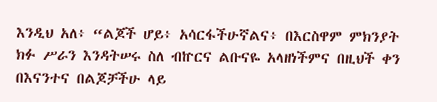እንዲህ አለ፥ “ልጆች ሆይ፥ አሳርፋችሁኛልና፥ በእርስዋም ምክንያት ክፉ ሥራን እንዳትሠሩ ስለ ብኵርና ልቡናዬ አላዘነችምና በዚህች ቀን በእናንተና በልጆቻችሁ ላይ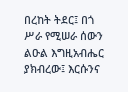በረከት ትደር፤ በጎ ሥራ የሚሠራ ሰውን ልዑል እግዚአብሔር ያክብረው፤ እርሱንና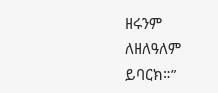ዘሩንም ለዘለዓለም ይባርክ።”